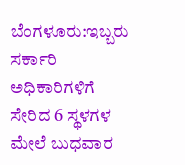ಬೆಂಗಳೂರು:ಇಬ್ಬರು ಸರ್ಕಾರಿ ಅಧಿಕಾರಿಗಳಿಗೆ ಸೇರಿದ 6 ಸ್ಥಳಗಳ ಮೇಲೆ ಬುಧವಾರ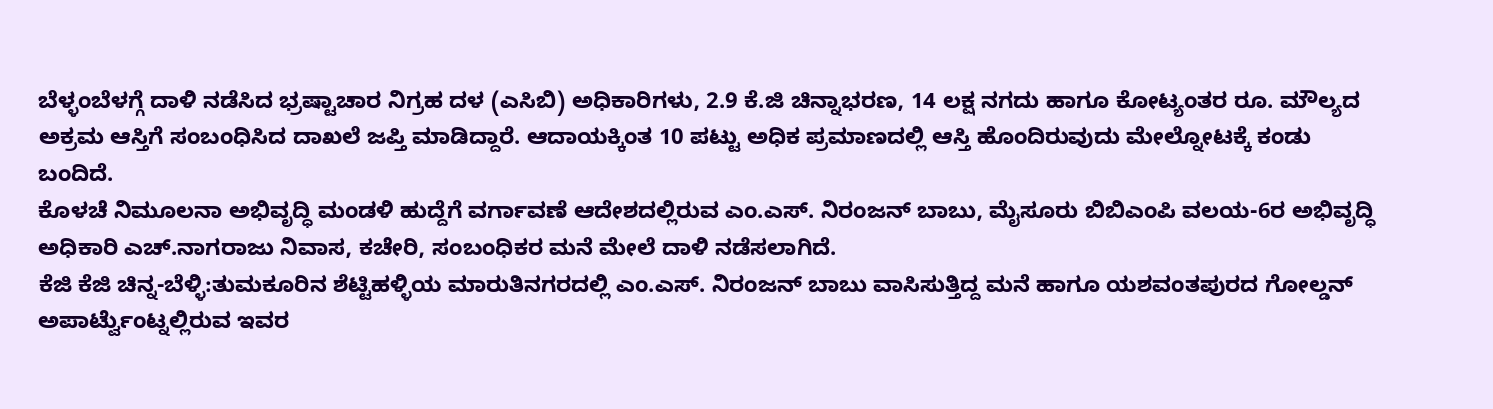ಬೆಳ್ಳಂಬೆಳಗ್ಗೆ ದಾಳಿ ನಡೆಸಿದ ಭ್ರಷ್ಟಾಚಾರ ನಿಗ್ರಹ ದಳ (ಎಸಿಬಿ) ಅಧಿಕಾರಿಗಳು, 2.9 ಕೆ.ಜಿ ಚಿನ್ನಾಭರಣ, 14 ಲಕ್ಷ ನಗದು ಹಾಗೂ ಕೋಟ್ಯಂತರ ರೂ. ಮೌಲ್ಯದ ಅಕ್ರಮ ಆಸ್ತಿಗೆ ಸಂಬಂಧಿಸಿದ ದಾಖಲೆ ಜಪ್ತಿ ಮಾಡಿದ್ದಾರೆ. ಆದಾಯಕ್ಕಿಂತ 10 ಪಟ್ಟು ಅಧಿಕ ಪ್ರಮಾಣದಲ್ಲಿ ಆಸ್ತಿ ಹೊಂದಿರುವುದು ಮೇಲ್ನೋಟಕ್ಕೆ ಕಂಡು ಬಂದಿದೆ.
ಕೊಳಚೆ ನಿಮೂಲನಾ ಅಭಿವೃದ್ಧಿ ಮಂಡಳಿ ಹುದ್ದೆಗೆ ವರ್ಗಾವಣೆ ಆದೇಶದಲ್ಲಿರುವ ಎಂ.ಎಸ್. ನಿರಂಜನ್ ಬಾಬು, ಮೈಸೂರು ಬಿಬಿಎಂಪಿ ವಲಯ-6ರ ಅಭಿವೃದ್ಧಿ ಅಧಿಕಾರಿ ಎಚ್.ನಾಗರಾಜು ನಿವಾಸ, ಕಚೇರಿ, ಸಂಬಂಧಿಕರ ಮನೆ ಮೇಲೆ ದಾಳಿ ನಡೆಸಲಾಗಿದೆ.
ಕೆಜಿ ಕೆಜಿ ಚಿನ್ನ-ಬೆಳ್ಳಿ:ತುಮಕೂರಿನ ಶೆಟ್ಟಿಹಳ್ಳಿಯ ಮಾರುತಿನಗರದಲ್ಲಿ ಎಂ.ಎಸ್. ನಿರಂಜನ್ ಬಾಬು ವಾಸಿಸುತ್ತಿದ್ದ ಮನೆ ಹಾಗೂ ಯಶವಂತಪುರದ ಗೋಲ್ಡನ್ ಅಪಾರ್ಟ್ವೆುಂಟ್ನಲ್ಲಿರುವ ಇವರ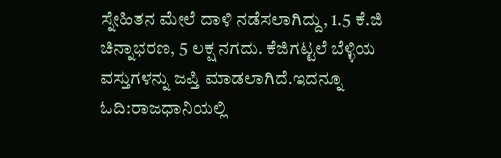ಸ್ನೇಹಿತನ ಮೇಲೆ ದಾಳಿ ನಡೆಸಲಾಗಿದ್ದು, 1.5 ಕೆ.ಜಿ ಚಿನ್ನಾಭರಣ, 5 ಲಕ್ಷ ನಗದು. ಕೆಜಿಗಟ್ಟಲೆ ಬೆಳ್ಳಿಯ ವಸ್ತುಗಳನ್ನು ಜಪ್ತಿ ಮಾಡಲಾಗಿದೆ.ಇದನ್ನೂ ಓದಿ:ರಾಜಧಾನಿಯಲ್ಲಿ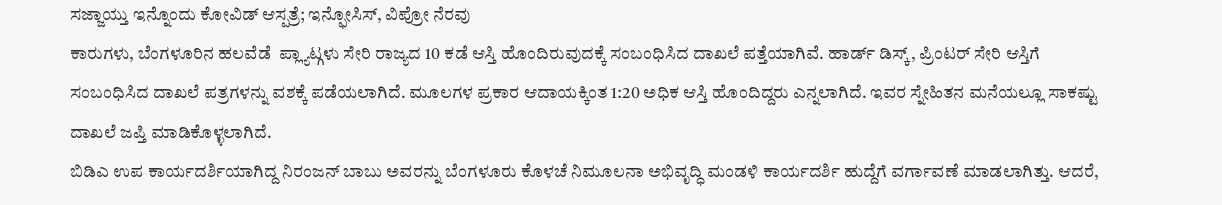ಸಜ್ಜಾಯ್ತು ಇನ್ನೊಂದು ಕೋವಿಡ್ ಆಸ್ಪತ್ರೆ; ಇನ್ಫೋಸಿಸ್, ವಿಪ್ರೋ ನೆರವು
ಕಾರುಗಳು, ಬೆಂಗಳೂರಿನ ಹಲವೆಡೆ  ಪ್ಲ್ಯಾಟ್ಗಳು ಸೇರಿ ರಾಜ್ಯದ 10 ಕಡೆ ಆಸ್ತಿ ಹೊಂದಿರುವುದಕ್ಕೆ ಸಂಬಂಧಿಸಿದ ದಾಖಲೆ ಪತ್ತೆಯಾಗಿವೆ. ಹಾರ್ಡ್ ಡಿಸ್ಕ್, ಪ್ರಿಂಟರ್ ಸೇರಿ ಆಸ್ತಿಗೆ ಸಂಬಂಧಿಸಿದ ದಾಖಲೆ ಪತ್ರಗಳನ್ನು ವಶಕ್ಕೆ ಪಡೆಯಲಾಗಿದೆ. ಮೂಲಗಳ ಪ್ರಕಾರ ಆದಾಯಕ್ಕಿಂತ 1:20 ಅಧಿಕ ಆಸ್ತಿ ಹೊಂದಿದ್ದರು ಎನ್ನಲಾಗಿದೆ. ಇವರ ಸ್ನೇಹಿತನ ಮನೆಯಲ್ಲೂ ಸಾಕಷ್ಟು ದಾಖಲೆ ಜಪ್ತಿ ಮಾಡಿಕೊಳ್ಳಲಾಗಿದೆ.
ಬಿಡಿಎ ಉಪ ಕಾರ್ಯದರ್ಶಿಯಾಗಿದ್ದ ನಿರಂಜನ್ ಬಾಬು ಅವರನ್ನು ಬೆಂಗಳೂರು ಕೊಳಚೆ ನಿಮೂಲನಾ ಅಭಿವೃದ್ಧಿ ಮಂಡಳಿ ಕಾರ್ಯದರ್ಶಿ ಹುದ್ದೆಗೆ ವರ್ಗಾವಣೆ ಮಾಡಲಾಗಿತ್ತು. ಆದರೆ,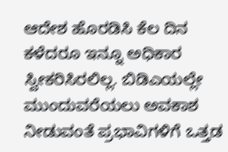ಆದೇಶ ಹೊರಡಿಸಿ ಕೆಲ ದಿನ ಕಳೆದರೂ ಇನ್ನೂ ಅಧಿಕಾರ ಸ್ವೀಕರಿಸಿರಲಿಲ್ಲ. ಬಿಡಿಎಯಲ್ಲೇ ಮುಂದುವರೆಯಲು ಅವಕಾಶ ನೀಡುವಂತೆ ಪ್ರಭಾವಿಗಳಿಗೆ ಒತ್ತಡ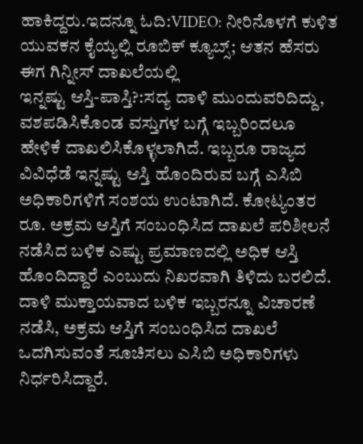ಹಾಕಿದ್ದರು.ಇದನ್ನೂ ಓದಿ:VIDEO: ನೀರಿನೊಳಗೆ ಕುಳಿತ ಯುವಕನ ಕೈಯ್ಯಲ್ಲಿ ರೂಬಿಕ್ ಕ್ಯೂಬ್ಸ್; ಆತನ ಹೆಸರು ಈಗ ಗಿನ್ನೀಸ್ ದಾಖಲೆಯಲ್ಲಿ
ಇನ್ನಷ್ಟು ಆಸ್ತಿ-ಪಾಸ್ತಿ?:ಸದ್ಯ ದಾಳಿ ಮುಂದುವರಿದಿದ್ದು, ವಶಪಡಿಸಿಕೊಂಡ ವಸ್ತುಗಳ ಬಗ್ಗೆ ಇಬ್ಬರಿಂದಲೂ ಹೇಳಿಕೆ ದಾಖಲಿಸಿಕೊಳ್ಳಲಾಗಿದೆ. ಇಬ್ಬರೂ ರಾಜ್ಯದ ವಿವಿಧೆಡೆ ಇನ್ನಷ್ಟು ಆಸ್ತಿ ಹೊಂದಿರುವ ಬಗ್ಗೆ ಎಸಿಬಿ ಅಧಿಕಾರಿಗಳಿಗೆ ಸಂಶಯ ಉಂಟಾಗಿದೆ. ಕೋಟ್ಯಂತರ ರೂ. ಅಕ್ರಮ ಆಸ್ತಿಗೆ ಸಂಬಂಧಿಸಿದ ದಾಖಲೆ ಪರಿಶೀಲನೆ ನಡೆಸಿದ ಬಳಿಕ ಎಷ್ಟು ಪ್ರಮಾಣದಲ್ಲಿ ಅಧಿಕ ಆಸ್ತಿ ಹೊಂದಿದ್ದಾರೆ ಎಂಬುದು ನಿಖರವಾಗಿ ತಿಳಿದು ಬರಲಿದೆ. ದಾಳಿ ಮುಕ್ತಾಯವಾದ ಬಳಿಕ ಇಬ್ಬರನ್ನೂ ವಿಚಾರಣೆ ನಡೆಸಿ, ಅಕ್ರಮ ಆಸ್ತಿಗೆ ಸಂಬಂಧಿಸಿದ ದಾಖಲೆ ಒದಗಿಸುವಂತೆ ಸೂಚಿಸಲು ಎಸಿಬಿ ಅಧಿಕಾರಿಗಳು ನಿರ್ಧರಿಸಿದ್ದಾರೆ.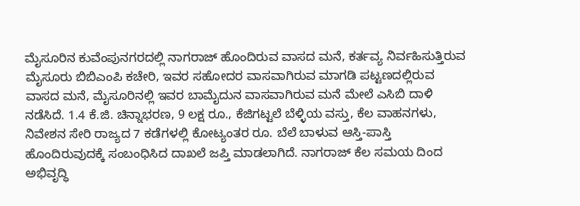ಮೈಸೂರಿನ ಕುವೆಂಪುನಗರದಲ್ಲಿ ನಾಗರಾಜ್ ಹೊಂದಿರುವ ವಾಸದ ಮನೆ, ಕರ್ತವ್ಯ ನಿರ್ವಹಿಸುತ್ತಿರುವ ಮೈಸೂರು ಬಿಬಿಎಂಪಿ ಕಚೇರಿ, ಇವರ ಸಹೋದರ ವಾಸವಾಗಿರುವ ಮಾಗಡಿ ಪಟ್ಟಣದಲ್ಲಿರುವ ವಾಸದ ಮನೆ, ಮೈಸೂರಿನಲ್ಲಿ ಇವರ ಬಾಮೈದುನ ವಾಸವಾಗಿರುವ ಮನೆ ಮೇಲೆ ಎಸಿಬಿ ದಾಳಿ ನಡೆಸಿದೆ. 1.4 ಕೆ.ಜಿ. ಚಿನ್ನಾಭರಣ, 9 ಲಕ್ಷ ರೂ., ಕೆಜಿಗಟ್ಟಲೆ ಬೆಳ್ಳಿಯ ವಸ್ತು, ಕೆಲ ವಾಹನಗಳು, ನಿವೇಶನ ಸೇರಿ ರಾಜ್ಯದ 7 ಕಡೆಗಳಲ್ಲಿ ಕೋಟ್ಯಂತರ ರೂ. ಬೆಲೆ ಬಾಳುವ ಆಸ್ತಿ-ಪಾಸ್ತಿ ಹೊಂದಿರುವುದಕ್ಕೆ ಸಂಬಂಧಿಸಿದ ದಾಖಲೆ ಜಪ್ತಿ ಮಾಡಲಾಗಿದೆ. ನಾಗರಾಜ್ ಕೆಲ ಸಮಯ ದಿಂದ ಅಭಿವೃದ್ಧಿ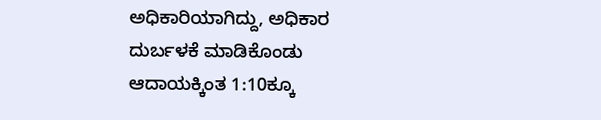ಅಧಿಕಾರಿಯಾಗಿದ್ದು, ಅಧಿಕಾರ ದುರ್ಬಳಕೆ ಮಾಡಿಕೊಂಡು ಆದಾಯಕ್ಕಿಂತ 1:10ಕ್ಕೂ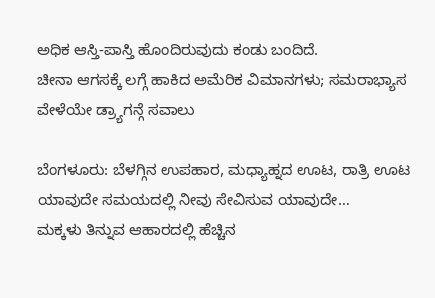ಅಧಿಕ ಆಸ್ತಿ-ಪಾಸ್ತಿ ಹೊಂದಿರುವುದು ಕಂಡು ಬಂದಿದೆ.
ಚೀನಾ ಆಗಸಕ್ಕೆ ಲಗ್ಗೆ ಹಾಕಿದ ಅಮೆರಿಕ ವಿಮಾನಗಳು; ಸಮರಾಭ್ಯಾಸ ವೇಳೆಯೇ ಡ್ರ್ಯಾಗನ್ಗೆ ಸವಾಲು

ಬೆಂಗಳೂರು: ಬೆಳಗ್ಗಿನ ಉಪಹಾರ, ಮಧ್ಯಾಹ್ನದ ಊಟ, ರಾತ್ರಿ ಊಟ ಯಾವುದೇ ಸಮಯದಲ್ಲಿ ನೀವು ಸೇವಿಸುವ ಯಾವುದೇ…
ಮಕ್ಕಳು ತಿನ್ನುವ ಆಹಾರದಲ್ಲಿ ಹೆಚ್ಚಿನ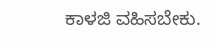ಕಾಳಜಿ ವಹಿಸಬೇಕು.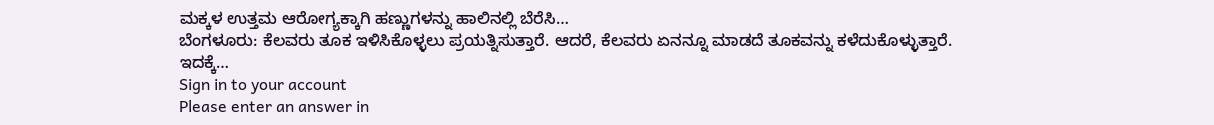ಮಕ್ಕಳ ಉತ್ತಮ ಆರೋಗ್ಯಕ್ಕಾಗಿ ಹಣ್ಣುಗಳನ್ನು ಹಾಲಿನಲ್ಲಿ ಬೆರೆಸಿ…
ಬೆಂಗಳೂರು: ಕೆಲವರು ತೂಕ ಇಳಿಸಿಕೊಳ್ಳಲು ಪ್ರಯತ್ನಿಸುತ್ತಾರೆ. ಆದರೆ, ಕೆಲವರು ಏನನ್ನೂ ಮಾಡದೆ ತೂಕವನ್ನು ಕಳೆದುಕೊಳ್ಳುತ್ತಾರೆ. ಇದಕ್ಕೆ…
Sign in to your account
Please enter an answer in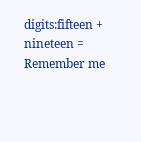digits:fifteen + nineteen =
Remember me